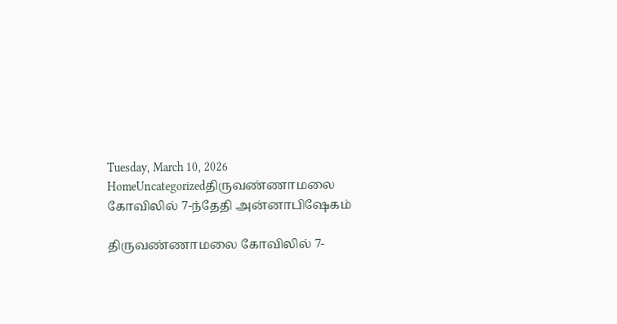Tuesday, March 10, 2026
HomeUncategorizedதிருவண்ணாமலை கோவிலில் 7-ந்தேதி அன்னாபிஷேகம்

திருவண்ணாமலை கோவிலில் 7-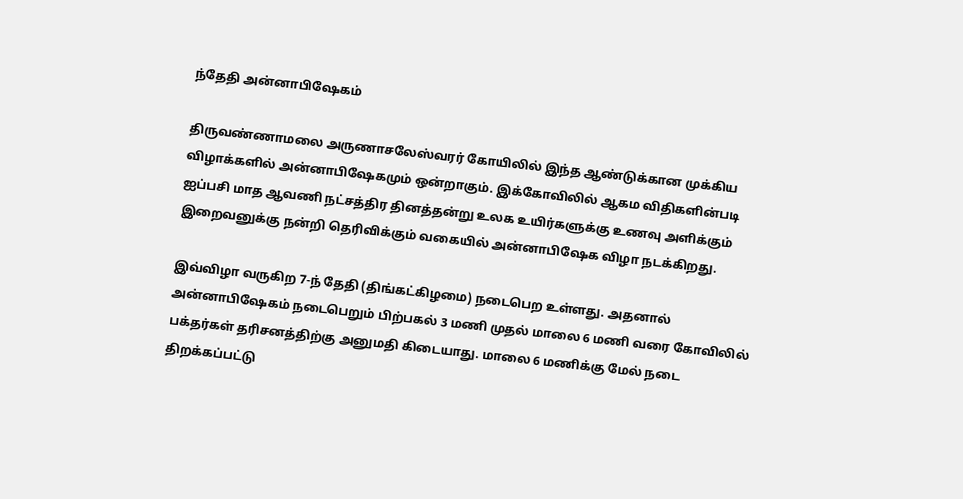ந்தேதி அன்னாபிஷேகம்

திருவண்ணாமலை அருணாசலேஸ்வரர் கோயிலில் இந்த ஆண்டுக்கான முக்கிய விழாக்களில் அன்னாபிஷேகமும் ஒன்றாகும். இக்கோவிலில் ஆகம விதிகளின்படி ஐப்பசி மாத ஆவணி நட்சத்திர தினத்தன்று உலக உயிர்களுக்கு உணவு அளிக்கும் இறைவனுக்கு நன்றி தெரிவிக்கும் வகையில் அன்னாபிஷேக விழா நடக்கிறது.

இவ்விழா வருகிற 7-ந் தேதி (திங்கட்கிழமை) நடைபெற உள்ளது. அதனால் அன்னாபிஷேகம் நடைபெறும் பிற்பகல் 3 மணி முதல் மாலை 6 மணி வரை கோவிலில் பக்தர்கள் தரிசனத்திற்கு அனுமதி கிடையாது. மாலை 6 மணிக்கு மேல் நடை திறக்கப்பட்டு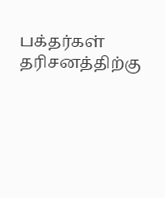பக்தர்கள் தரிசனத்திற்கு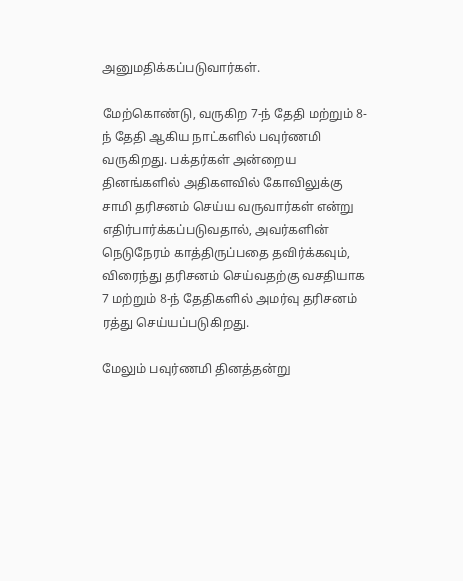அனுமதிக்கப்படுவார்கள்.

மேற்கொண்டு, வருகிற 7-ந் தேதி மற்றும் 8-ந் தேதி ஆகிய நாட்களில் பவுர்ணமி வருகிறது. பக்தர்கள் அன்றைய தினங்களில் அதிகளவில் கோவிலுக்கு சாமி தரிசனம் செய்ய வருவார்கள் என்று எதிர்பார்க்கப்படுவதால், அவர்களின் நெடுநேரம் காத்திருப்பதை தவிர்க்கவும், விரைந்து தரிசனம் செய்வதற்கு வசதியாக 7 மற்றும் 8-ந் தேதிகளில் அமர்வு தரிசனம் ரத்து செய்யப்படுகிறது.

மேலும் பவுர்ணமி தினத்தன்று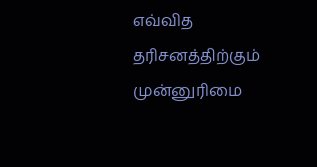எவ்வித தரிசனத்திற்கும் முன்னுரிமை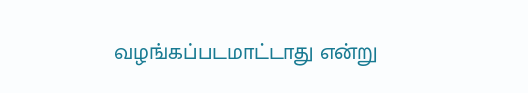வழங்கப்படமாட்டாது என்று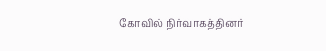கோவில் நிர்வாகத்தினர்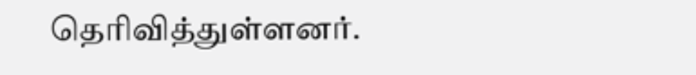தெரிவித்துள்ளனர்.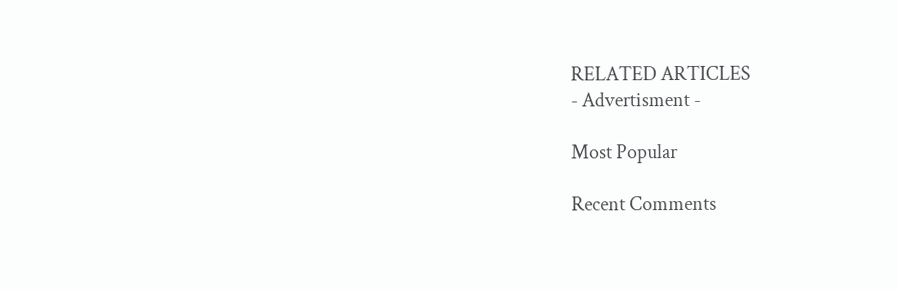RELATED ARTICLES
- Advertisment -

Most Popular

Recent Comments